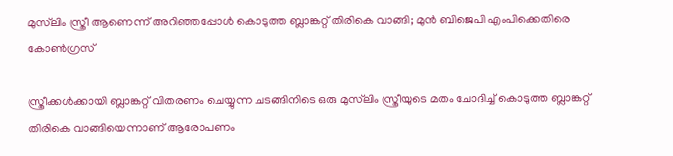മുസ്‌ലിം സ്ത്രീ ആണെന്ന് അറിഞ്ഞപ്പോൾ കൊടുത്ത ബ്ലാങ്കറ്റ് തിരികെ വാങ്ങി; മുൻ ബിജെപി എംപിക്കെതിരെ കോൺഗ്രസ്

സ്ത്രീക്കൾക്കായി ബ്ലാങ്കറ്റ് വിതരണം ചെയ്യുന്ന ചടങ്ങിനിടെ ഒരു മുസ്‌ലിം സ്ത്രീയുടെ മതം ചോദിച്ച് കൊടുത്ത ബ്ലാങ്കറ്റ് തിരികെ വാങ്ങിയെന്നാണ് ആരോപണം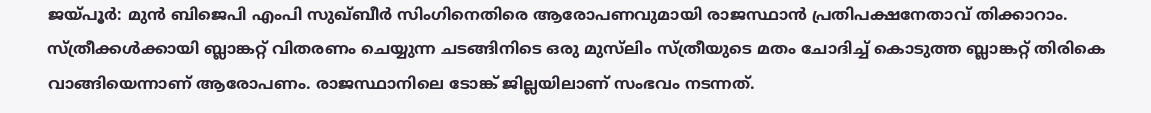ജയ്പൂർ: മുൻ ബിജെപി എംപി സുഖ്ബീർ സിംഗിനെതിരെ ആരോപണവുമായി രാജസ്ഥാൻ പ്രതിപക്ഷനേതാവ് തിക്കാറാം. സ്ത്രീക്കൾക്കായി ബ്ലാങ്കറ്റ് വിതരണം ചെയ്യുന്ന ചടങ്ങിനിടെ ഒരു മുസ്‌ലിം സ്ത്രീയുടെ മതം ചോദിച്ച് കൊടുത്ത ബ്ലാങ്കറ്റ് തിരികെ വാങ്ങിയെന്നാണ് ആരോപണം. രാജസ്ഥാനിലെ ടോങ്ക് ജില്ലയിലാണ് സംഭവം നടന്നത്.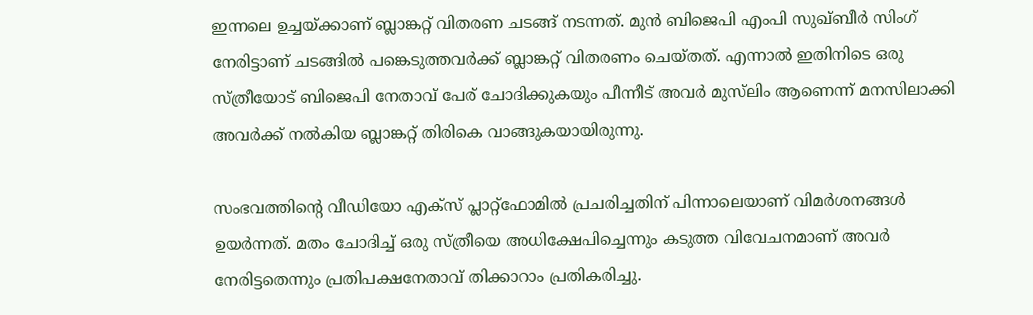ഇന്നലെ ഉച്ചയ്ക്കാണ് ബ്ലാങ്കറ്റ് വിതരണ ചടങ്ങ് നടന്നത്. മുൻ ബിജെപി എംപി സുഖ്ബീർ സിംഗ് നേരിട്ടാണ് ചടങ്ങിൽ പങ്കെടുത്തവർക്ക് ബ്ലാങ്കറ്റ് വിതരണം ചെയ്തത്. എന്നാൽ ഇതിനിടെ ഒരു സ്ത്രീയോട് ബിജെപി നേതാവ് പേര് ചോദിക്കുകയും പീന്നീട് അവർ മുസ്‌ലിം ആണെന്ന് മനസിലാക്കി അവർക്ക് നൽകിയ ബ്ലാങ്കറ്റ് തിരികെ വാങ്ങുകയായിരുന്നു.

സംഭവത്തിൻ്റെ വീഡിയോ എക്സ് പ്ലാറ്റ്ഫോമിൽ പ്രചരിച്ചതിന് പിന്നാലെയാണ് വിമർശനങ്ങൾ ഉയർന്നത്. മതം ചോദിച്ച് ഒരു സ്ത്രീയെ അധിക്ഷേപിച്ചെന്നും കടുത്ത വിവേചനമാണ് അവർ നേരിട്ടതെന്നും പ്രതിപക്ഷനേതാവ് തിക്കാറാം പ്രതികരിച്ചു.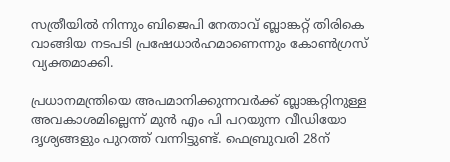സത്രീയിൽ നിന്നും ബിജെപി നേതാവ് ബ്ലാങ്കറ്റ് തിരികെ വാങ്ങിയ നടപടി പ്രഷേധാർഹമാണെന്നും കോൺഗ്രസ് വ്യക്തമാക്കി.

പ്രധാനമന്ത്രിയെ അപമാനിക്കുന്നവർക്ക് ബ്ലാങ്കറ്റിനുള്ള അവകാശമില്ലെന്ന് മുൻ എം പി പറയുന്ന വീഡിയോ ദ‍‍ൃശ്യങ്ങളും പുറത്ത് വന്നിട്ടുണ്ട്. ഫെബ്രുവരി 28ന്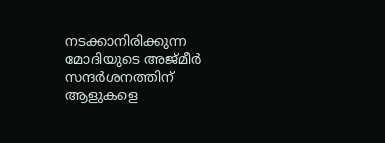നടക്കാനിരിക്കുന്ന മോദിയുടെ അജ്മീർ സന്ദർശനത്തിന് ആളുകളെ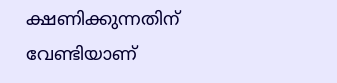ക്ഷണിക്കുന്നതിന് വേണ്ടിയാണ്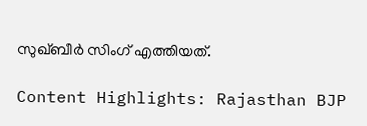സുഖ്ബീർ സിംഗ് എത്തിയത്.

Content Highlights: Rajasthan BJP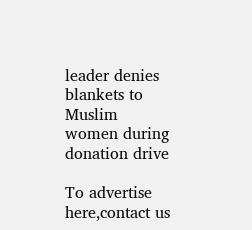leader denies blankets to Muslim women during donation drive

To advertise here,contact us